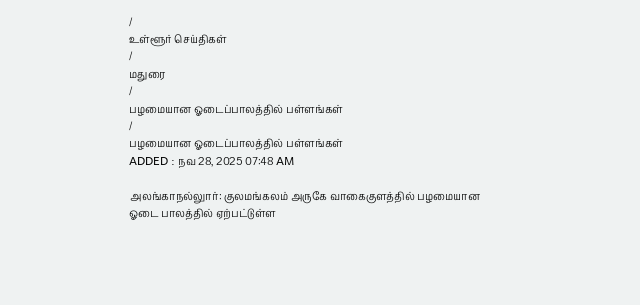/
உள்ளூர் செய்திகள்
/
மதுரை
/
பழமையான ஓடைப்பாலத்தில் பள்ளங்கள்
/
பழமையான ஓடைப்பாலத்தில் பள்ளங்கள்
ADDED : நவ 28, 2025 07:48 AM

அலங்காநல்லுார்: குலமங்கலம் அருகே வாகைகுளத்தில் பழமையான ஓடை பாலத்தில் ஏற்பட்டுள்ள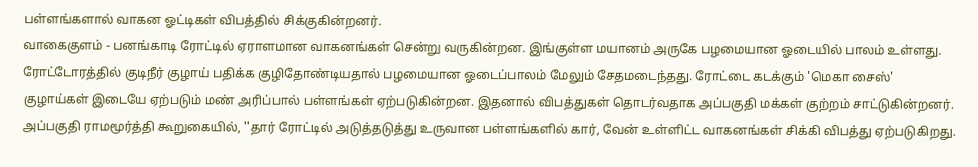பள்ளங்களால் வாகன ஓட்டிகள் விபத்தில் சிக்குகின்றனர்.
வாகைகுளம் - பனங்காடி ரோட்டில் ஏராளமான வாகனங்கள் சென்று வருகின்றன. இங்குள்ள மயானம் அருகே பழமையான ஓடையில் பாலம் உள்ளது. ரோட்டோரத்தில் குடிநீர் குழாய் பதிக்க குழிதோண்டியதால் பழமையான ஓடைப்பாலம் மேலும் சேதமடைந்தது. ரோட்டை கடக்கும் 'மெகா சைஸ்' குழாய்கள் இடையே ஏற்படும் மண் அரிப்பால் பள்ளங்கள் ஏற்படுகின்றன. இதனால் விபத்துகள் தொடர்வதாக அப்பகுதி மக்கள் குற்றம் சாட்டுகின்றனர்.
அப்பகுதி ராமமூர்த்தி கூறுகையில், ''தார் ரோட்டில் அடுத்தடுத்து உருவான பள்ளங்களில் கார், வேன் உள்ளிட்ட வாகனங்கள் சிக்கி விபத்து ஏற்படுகிறது.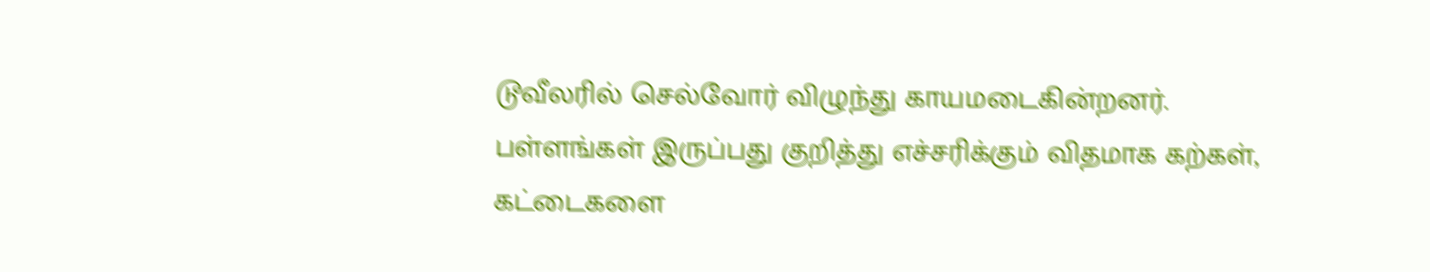டூவீலரில் செல்வோர் விழுந்து காயமடைகின்றனர்.
பள்ளங்கள் இருப்பது குறித்து எச்சரிக்கும் விதமாக கற்கள், கட்டைகளை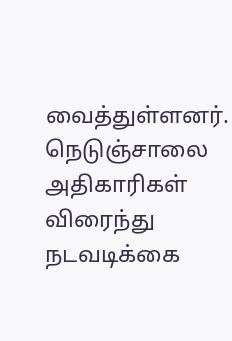வைத்துள்ளனர். நெடுஞ்சாலை அதிகாரிகள் விரைந்து நடவடிக்கை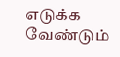எடுக்க வேண்டும்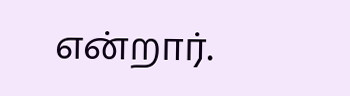என்றார்.